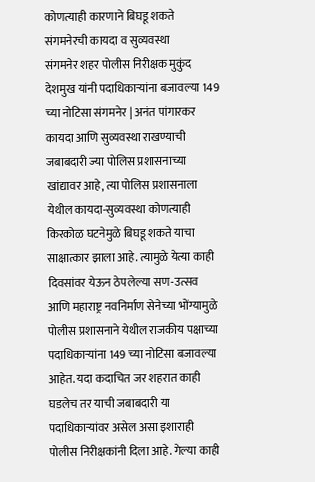कोणत्याही कारणाने बिघडू शकते संगमनेरची कायदा व सुव्यवस्था
संगमनेर शहर पोलीस निरीक्षक मुकुंद देशमुख यांनी पदाधिकाऱ्यांना बजावल्या 149 च्या नोटिसा संगमनेर | अनंत पांगारकर कायदा आणि सुव्यवस्था राखण्याची जबाबदारी ज्या पोलिस प्रशासनाच्या खांद्यावर आहे, त्या पोलिस प्रशासनाला येथील कायदा-सुव्यवस्था कोणत्याही किरकोळ घटनेमुळे बिघडू शकते याचा साक्षात्कार झाला आहे. त्यामुळे येत्या काही दिवसांवर येऊन ठेपलेल्या सण-उत्सव आणि महाराष्ट्र नवनिर्माण सेनेच्या भोंग्यामुळे पोलीस प्रशासनाने येथील राजकीय पक्षाच्या पदाधिकाऱ्यांना 149 च्या नोटिसा बजावल्या आहेत. यदा कदाचित जर शहरात काही घडलेच तर याची जबाबदारी या पदाधिकाऱ्यांवर असेल असा इशाराही पोलीस निरीक्षकांनी दिला आहे. गेल्या काही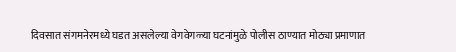दिवसात संगमनेरमध्ये घडत असलेल्या वेगवेगळ्या घटनांमुळे पोलीस ठाण्यात मोठ्या प्रमाणात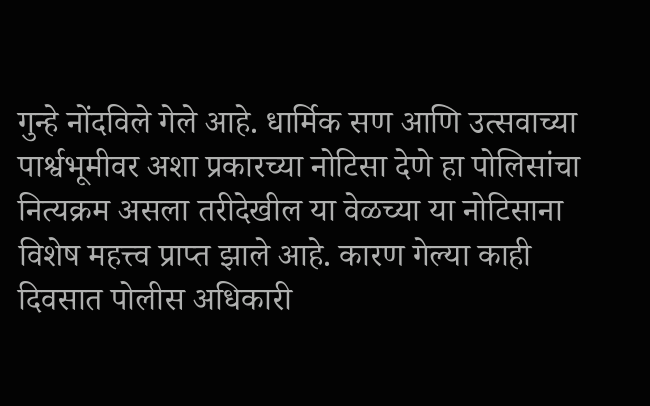गुन्हे नोंदविले गेले आहे. धार्मिक सण आणि उत्सवाच्या पार्श्वभूमीवर अशा प्रकारच्या नोटिसा देणे हा पोलिसांचा नित्यक्रम असला तरीदेखील या वेळच्या या नोटिसाना विशेष महत्त्व प्राप्त झाले आहे. कारण गेल्या काही दिवसात पोलीस अधिकारी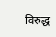विरुद्ध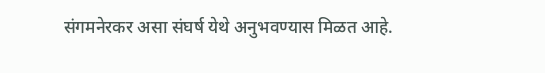संगमनेरकर असा संघर्ष येथे अनुभवण्यास मिळत आहे.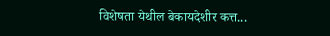विशेषता येथील बेकायदेशीर कत्त...